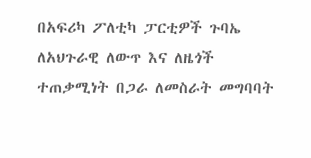በአፍሪካ ፖለቲካ ፓርቲዎች ጉባኤ ለአህጉራዊ ለውጥ እና ለዜጎች ተጠቃሚነት በጋራ ለመስራት መግባባት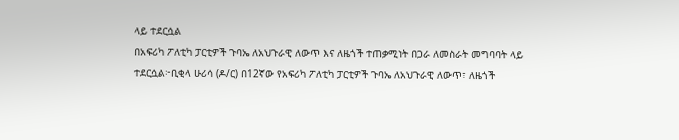ላይ ተደርሷል
በአፍሪካ ፖለቲካ ፓርቲዎች ጉባኤ ለአህጉራዊ ለውጥ እና ለዜጎች ተጠቃሚነት በጋራ ለመስራት መግባባት ላይ ተደርሷል፦ቢቂላ ሁሪሳ (ዶ/ር) በ12ኛው የአፍሪካ ፖለቲካ ፓርቲዎች ጉባኤ ለአህጉራዊ ለውጥ፣ ለዜጎች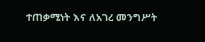ተጠቃሚነት እና ለአገረ መንግሥት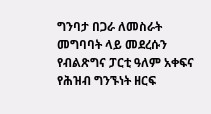ግንባታ በጋራ ለመስራት መግባባት ላይ መደረሱን የብልጽግና ፓርቲ ዓለም አቀፍና የሕዝብ ግንኙነት ዘርፍ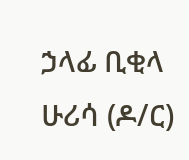ኃላፊ ቢቂላ ሁሪሳ (ዶ/ር)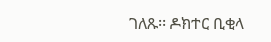ገለጹ፡፡ ዶክተር ቢቂላ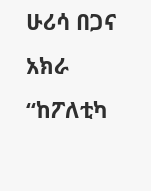ሁሪሳ በጋና አክራ “ከፖለቲካ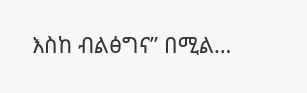እስከ ብልፅግና” በሚል…